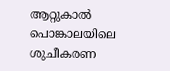ആറ്റുകാൽ പൊങ്കാലയിലെ ശുചീകരണ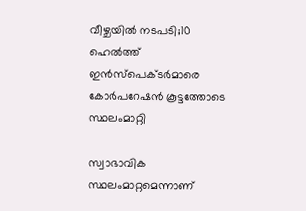വീഴ്ചയിൽ നടപടി;10 ഹെൽത്ത് ഇൻസ്പെക്ടർമാരെ കോർപറേഷൻ കൂട്ടത്തോടെ സ്ഥലംമാറ്റി

സ്വാഭാവിക സ്ഥലംമാറ്റമെന്നാണ്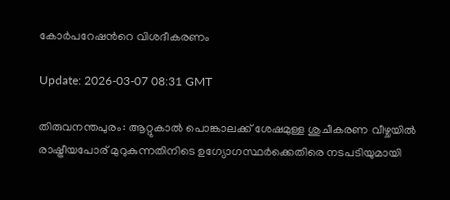കോർപറേഷന്‍റെ വിശദീകരണം

Update: 2026-03-07 08:31 GMT

തിരുവനന്തപുരം: ആറ്റുകാൽ പൊങ്കാലക്ക്‌ ശേഷമുള്ള ശുചീകരണ വീഴ്ചയിൽ രാഷ്ട്രീയപോര് മുറുകുന്നതിനിടെ ഉഗ്യോഗസ്ഥർക്കെതിരെ നടപടിയുമായി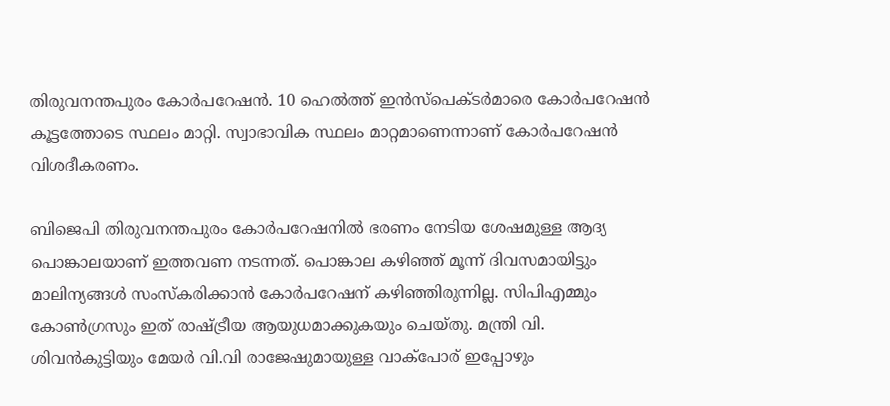തിരുവനന്തപുരം കോർപറേഷൻ. 10 ഹെൽത്ത് ഇൻസ്പെക്ടർമാരെ കോർപറേഷൻ കൂട്ടത്തോടെ സ്ഥലം മാറ്റി. സ്വാഭാവിക സ്ഥലം മാറ്റമാണെന്നാണ് കോർപറേഷൻ വിശദീകരണം.

ബിജെപി തിരുവനന്തപുരം കോർപറേഷനിൽ ഭരണം നേടിയ ശേഷമുള്ള ആദ്യ പൊങ്കാലയാണ് ഇത്തവണ നടന്നത്. പൊങ്കാല കഴിഞ്ഞ് മൂന്ന് ദിവസമായിട്ടും മാലിന്യങ്ങൾ സംസ്കരിക്കാൻ കോർപറേഷന് കഴിഞ്ഞിരുന്നില്ല. സിപിഎമ്മും കോൺഗ്രസും ഇത് രാഷ്ട്രീയ ആയുധമാക്കുകയും ചെയ്തു. മന്ത്രി വി. ശിവൻകുട്ടിയും മേയർ വി.വി രാജേഷുമായുള്ള വാക്പോര് ഇപ്പോഴും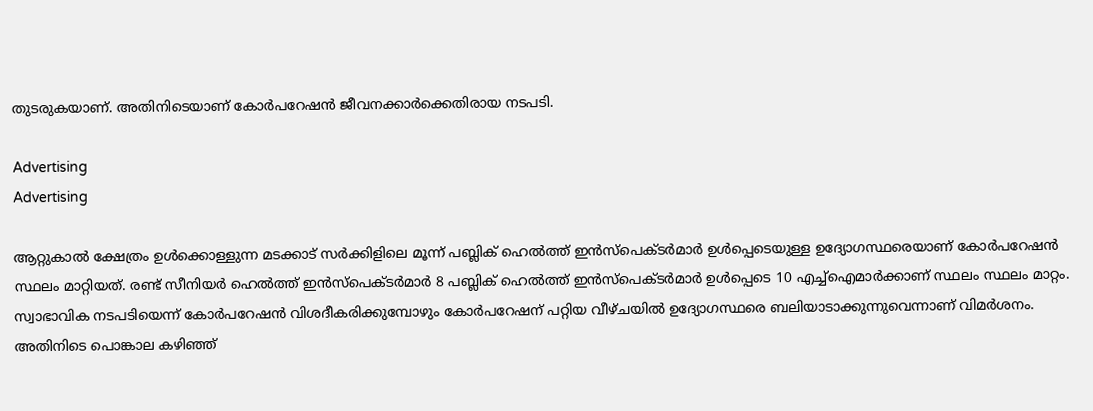തുടരുകയാണ്. അതിനിടെയാണ് കോർപറേഷൻ ജീവനക്കാർക്കെതിരായ നടപടി.

Advertising
Advertising

ആറ്റുകാൽ ക്ഷേത്രം ഉൾക്കൊള്ളുന്ന മടക്കാട് സർക്കിളിലെ മൂന്ന് പബ്ലിക് ഹെൽത്ത് ഇൻസ്പെക്ടർമാർ ഉൾപ്പെടെയുള്ള ഉദ്യോഗസ്ഥരെയാണ് കോർപറേഷൻ സ്ഥലം മാറ്റിയത്. രണ്ട് സീനിയർ ഹെൽത്ത് ഇൻസ്പെക്ടർമാർ 8 പബ്ലിക് ഹെൽത്ത് ഇൻസ്പെക്ടർമാർ ഉൾപ്പെടെ 10 എച്ച്ഐമാർക്കാണ് സ്ഥലം സ്ഥലം മാറ്റം. സ്വാഭാവിക നടപടിയെന്ന് കോർപറേഷൻ വിശദീകരിക്കുമ്പോഴും കോർപറേഷന് പറ്റിയ വീഴ്ചയിൽ ഉദ്യോഗസ്ഥരെ ബലിയാടാക്കുന്നുവെന്നാണ് വിമർശനം. അതിനിടെ പൊങ്കാല കഴിഞ്ഞ്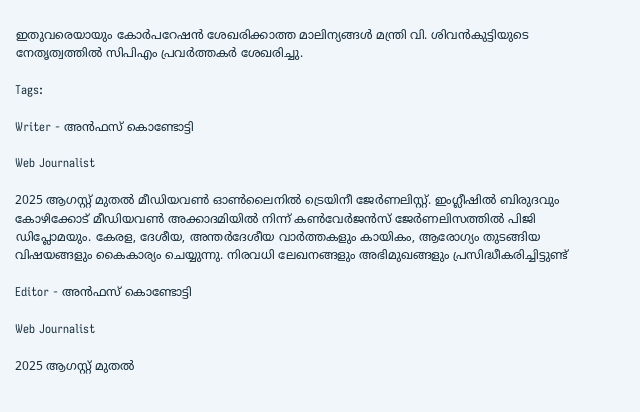ഇതുവരെയായും കോർപറേഷൻ ശേഖരിക്കാത്ത മാലിന്യങ്ങൾ മന്ത്രി വി. ശിവൻകുട്ടിയുടെ നേതൃത്വത്തിൽ സിപിഎം പ്രവർത്തകർ ശേഖരിച്ചു.

Tags:

Writer - അൻഫസ് കൊണ്ടോട്ടി

Web Journalist

2025 ആഗസ്റ്റ് മുതൽ മീഡിയവൺ ഓൺലൈനിൽ ട്രെയിനീ ജേർണലിസ്റ്റ്. ഇംഗ്ലീഷിൽ ബിരുദവും കോഴിക്കോട് മീഡിയവൺ അക്കാദമിയിൽ നിന്ന് കൺവേർജൻസ് ജേർണലിസത്തിൽ പിജി ഡിപ്ലോമയും. കേരള, ദേശീയ, അന്തർദേശീയ വാർത്തകളും കായികം, ആരോഗ്യം തുടങ്ങിയ വിഷയങ്ങളും കൈകാര്യം ചെയ്യുന്നു. നിരവധി ലേഖനങ്ങളും അഭിമുഖങ്ങളും പ്രസിദ്ധീകരിച്ചിട്ടുണ്ട്

Editor - അൻഫസ് കൊണ്ടോട്ടി

Web Journalist

2025 ആഗസ്റ്റ് മുതൽ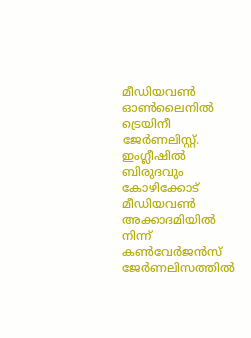മീഡിയവൺ ഓൺലൈനിൽ ട്രെയിനീ ജേർണലിസ്റ്റ്. ഇംഗ്ലീഷിൽ ബിരുദവും കോഴിക്കോട് മീഡിയവൺ അക്കാദമിയിൽ നിന്ന് കൺവേർജൻസ് ജേർണലിസത്തിൽ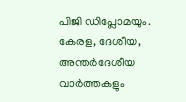പിജി ഡിപ്ലോമയും. കേരള, ദേശീയ, അന്തർദേശീയ വാർത്തകളും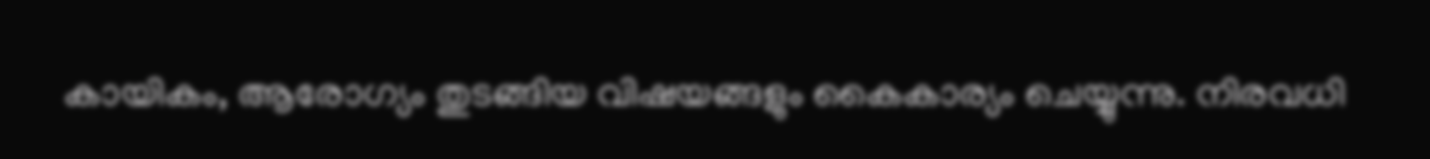കായികം, ആരോഗ്യം തുടങ്ങിയ വിഷയങ്ങളും കൈകാര്യം ചെയ്യുന്നു. നിരവധി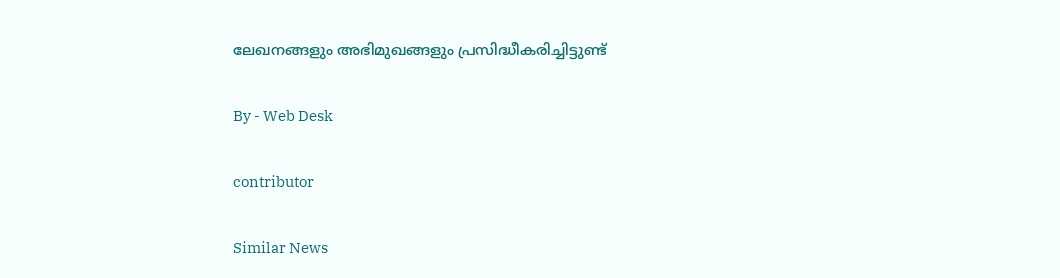ലേഖനങ്ങളും അഭിമുഖങ്ങളും പ്രസിദ്ധീകരിച്ചിട്ടുണ്ട്

By - Web Desk

contributor

Similar News